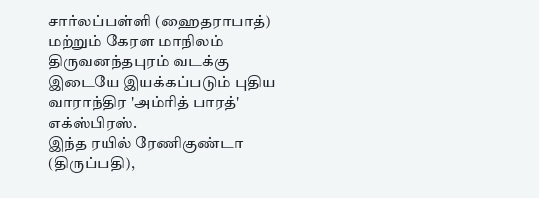சார்லப்பள்ளி (ஹைதராபாத்) மற்றும் கேரள மாநிலம் திருவனந்தபுரம் வடக்கு இடையே இயக்கப்படும் புதிய வாராந்திர 'அம்ரித் பாரத்' எக்ஸ்பிரஸ்.
இந்த ரயில் ரேணிகுண்டா (திருப்பதி),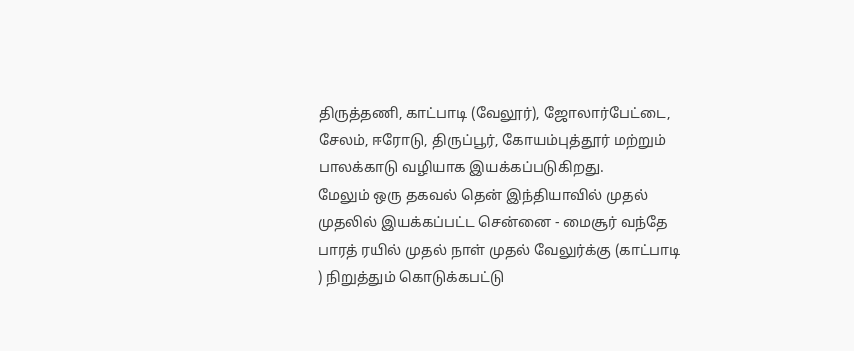திருத்தணி, காட்பாடி (வேலூர்), ஜோலார்பேட்டை, சேலம், ஈரோடு, திருப்பூர், கோயம்புத்தூர் மற்றும் பாலக்காடு வழியாக இயக்கப்படுகிறது.
மேலும் ஒரு தகவல் தென் இந்தியாவில் முதல் முதலில் இயக்கப்பட்ட சென்னை - மைசூர் வந்தே பாரத் ரயில் முதல் நாள் முதல் வேலுர்க்கு (காட்பாடி ) நிறுத்தும் கொடுக்கபட்டு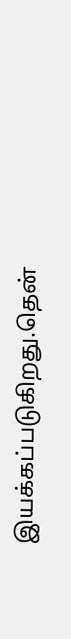இயக்கப்படுகிறது.தென்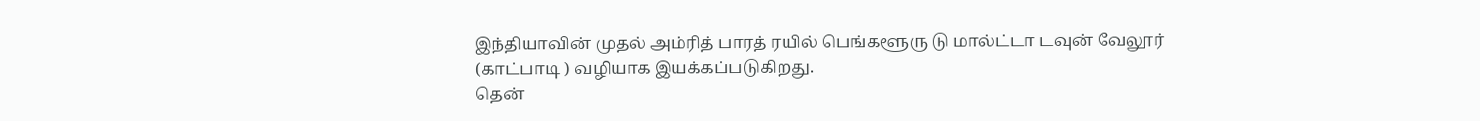இந்தியாவின் முதல் அம்ரித் பாரத் ரயில் பெங்களூரு டு மால்ட்டா டவுன் வேலூர் (காட்பாடி ) வழியாக இயக்கப்படுகிறது.
தென்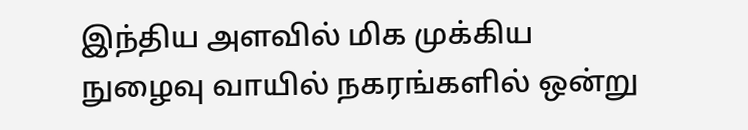இந்திய அளவில் மிக முக்கிய நுழைவு வாயில் நகரங்களில் ஒன்று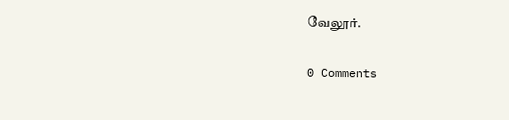வேலூர்.

0 Comments